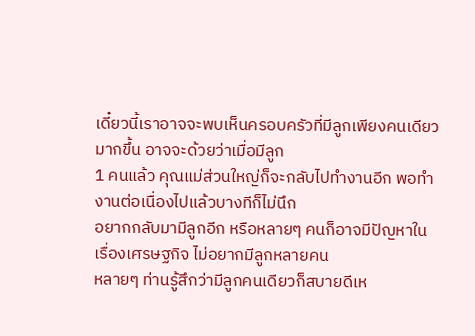เดี๋ยวนี้เราอาจจะพบเห็นครอบครัวที่มีลูกเพียงคนเดียวมากขึ้น อาจจะด้วยว่าเมื่อมีลูก
1 คนแล้ว คุณแม่ส่วนใหญ่ก็จะกลับไปทำงานอีก พอทำงานต่อเนื่องไปแล้วบางทีก็ไม่นึก
อยากกลับมามีลูกอีก หรือหลายๆ คนก็อาจมีปัญหาในเรื่องเศรษฐกิจ ไม่อยากมีลูกหลายคน
หลายๆ ท่านรู้สึกว่ามีลูกคนเดียวก็สบายดีเห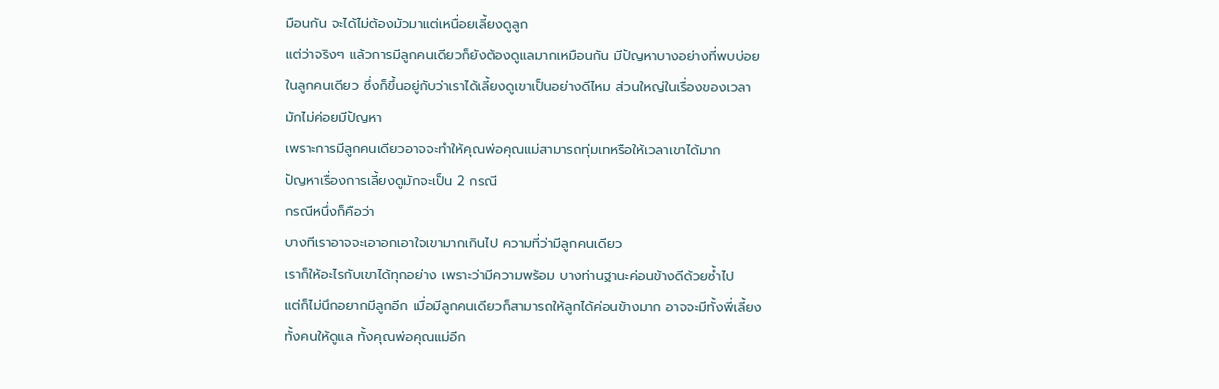มือนกัน จะได้ไม่ต้องมัวมาแต่เหนื่อยเลี้ยงดูลูก
แต่ว่าจริงๆ แล้วการมีลูกคนเดียวก็ยังต้องดูแลมากเหมือนกัน มีปัญหาบางอย่างที่พบบ่อย
ในลูกคนเดียว ซึ่งก็ขึ้นอยู่กับว่าเราได้เลี้ยงดูเขาเป็นอย่างดีไหม ส่วนใหญ่ในเรื่องของเวลา
มักไม่ค่อยมีปัญหา
เพราะการมีลูกคนเดียวอาจจะทำให้คุณพ่อคุณแม่สามารถทุ่มเทหรือให้เวลาเขาได้มาก
ปัญหาเรื่องการเลี้ยงดูมักจะเป็น 2 กรณี
กรณีหนึ่งก็คือว่า
บางทีเราอาจจะเอาอกเอาใจเขามากเกินไป ความที่ว่ามีลูกคนเดียว
เราก็ให้อะไรกับเขาได้ทุกอย่าง เพราะว่ามีความพร้อม บางท่านฐานะค่อนข้างดีด้วยซ้ำไป
แต่ก็ไม่นึกอยากมีลูกอีก เมื่อมีลูกคนเดียวก็สามารถให้ลูกได้ค่อนข้างมาก อาจจะมีทั้งพี่เลี้ยง
ทั้งคนให้ดูแล ทั้งคุณพ่อคุณแม่อีก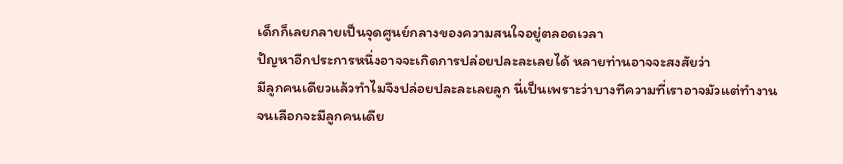เด็กก็เลยกลายเป็นจุดศูนย์กลางของความสนใจอยู่ตลอดเวลา
ปัญหาอีกประการหนึ่งอาจจะเกิดการปล่อยปละละเลยได้ หลายท่านอาจจะสงสัยว่า
มีลูกคนเดียวแล้วทำไมจึงปล่อยปละละเลยลูก นี่เป็นเพราะว่าบางทีความที่เราอาจมัวแต่ทำงาน
จนเลือกจะมีลูกคนเดีย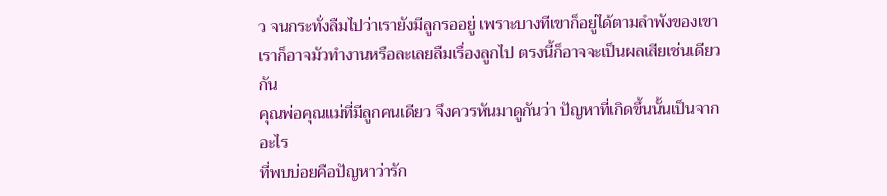ว จนกระทั่งลืมไปว่าเรายังมีลูกรออยู่ เพราะบางทีเขาก็อยู่ได้ตามลำพังของเขา
เราก็อาจมัวทำงานหรือละเลยลืมเรื่องลูกไป ตรงนี้ก็อาจจะเป็นผลเสียเช่นเดียวกัน
คุณพ่อคุณแม่ที่มีลูกคนเดียว จึงควรหันมาดูกันว่า ปัญหาที่เกิดขึ้นนั้นเป็นจากอะไร
ที่พบบ่อยคือปัญหาว่ารัก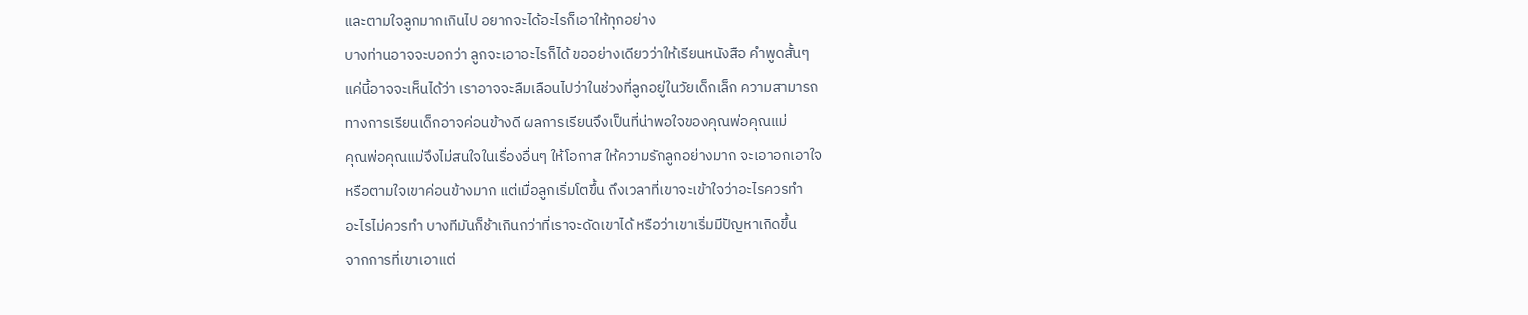และตามใจลูกมากเกินไป อยากจะได้อะไรก็เอาให้ทุกอย่าง
บางท่านอาจจะบอกว่า ลูกจะเอาอะไรก็ได้ ขออย่างเดียวว่าให้เรียนหนังสือ คำพูดสั้นๆ
แค่นี้อาจจะเห็นได้ว่า เราอาจจะลืมเลือนไปว่าในช่วงที่ลูกอยู่ในวัยเด็กเล็ก ความสามารถ
ทางการเรียนเด็กอาจค่อนข้างดี ผลการเรียนจึงเป็นที่น่าพอใจของคุณพ่อคุณแม่
คุณพ่อคุณแม่จึงไม่สนใจในเรื่องอื่นๆ ให้โอกาส ให้ความรักลูกอย่างมาก จะเอาอกเอาใจ
หรือตามใจเขาค่อนข้างมาก แต่เมื่อลูกเริ่มโตขึ้น ถึงเวลาที่เขาจะเข้าใจว่าอะไรควรทำ
อะไรไม่ควรทำ บางทีมันก็ช้าเกินกว่าที่เราจะดัดเขาได้ หรือว่าเขาเริ่มมีปัญหาเกิดขึ้น
จากการที่เขาเอาแต่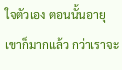ใจตัวเอง ตอนนั้นอายุเขาก็มากแล้ว กว่าเราจะ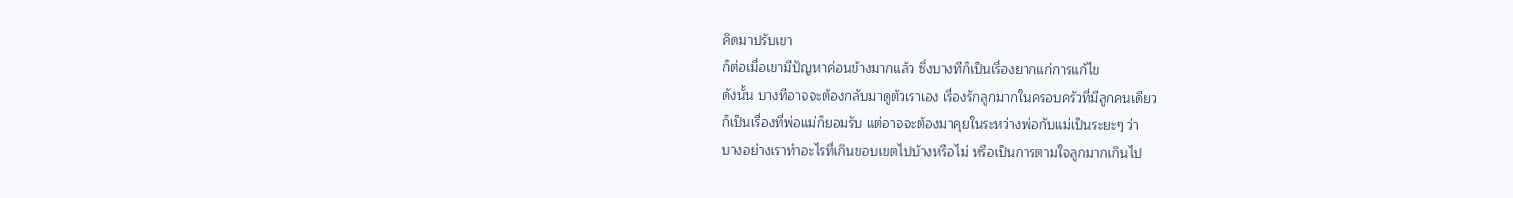คิดมาปรับเขา
ก็ต่อเมื่อเขามีปัญหาค่อนข้างมากแล้ว ซึ่งบางทีก็เป็นเรื่องยากแก่การแก้ไข
ดังนั้น บางทีอาจจะต้องกลับมาดูตัวเราเอง เรื่องรักลูกมากในครอบครัวที่มีลูกคนเดียว
ก็เป็นเรื่องที่พ่อแม่ก็ยอมรับ แต่อาจจะต้องมาคุยในระหว่างพ่อกับแม่เป็นระยะๆ ว่า
บางอย่างเราทำอะไรที่เกินขอบเขตไปบ้างหรือไม่ หรือเป็นการตามใจลูกมากเกินไป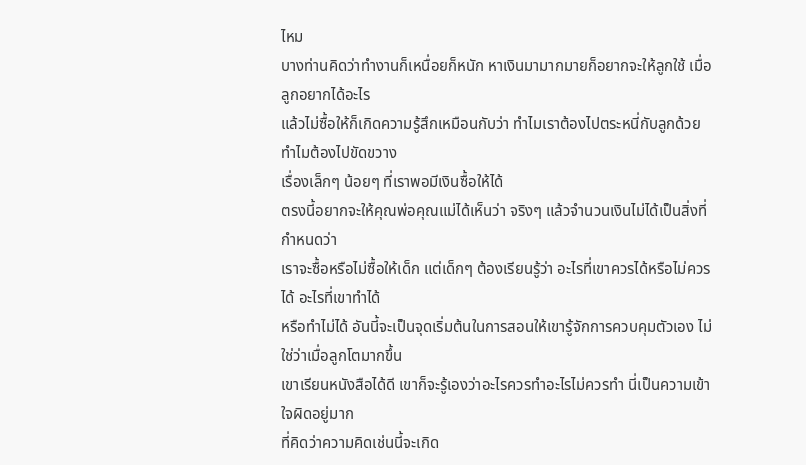ไหม
บางท่านคิดว่าทำงานก็เหนื่อยก็หนัก หาเงินมามากมายก็อยากจะให้ลูกใช้ เมื่อลูกอยากได้อะไร
แล้วไม่ซื้อให้ก็เกิดความรู้สึกเหมือนกับว่า ทำไมเราต้องไปตระหนี่กับลูกด้วย ทำไมต้องไปขัดขวาง
เรื่องเล็กๆ น้อยๆ ที่เราพอมีเงินซื้อให้ได้
ตรงนี้อยากจะให้คุณพ่อคุณแม่ได้เห็นว่า จริงๆ แล้วจำนวนเงินไม่ได้เป็นสิ่งที่กำหนดว่า
เราจะซื้อหรือไม่ซื้อให้เด็ก แต่เด็กๆ ต้องเรียนรู้ว่า อะไรที่เขาควรได้หรือไม่ควรได้ อะไรที่เขาทำได้
หรือทำไม่ได้ อันนี้จะเป็นจุดเริ่มต้นในการสอนให้เขารู้จักการควบคุมตัวเอง ไม่ใช่ว่าเมื่อลูกโตมากขึ้น
เขาเรียนหนังสือได้ดี เขาก็จะรู้เองว่าอะไรควรทำอะไรไม่ควรทำ นี่เป็นความเข้าใจผิดอยู่มาก
ที่คิดว่าความคิดเช่นนี้จะเกิด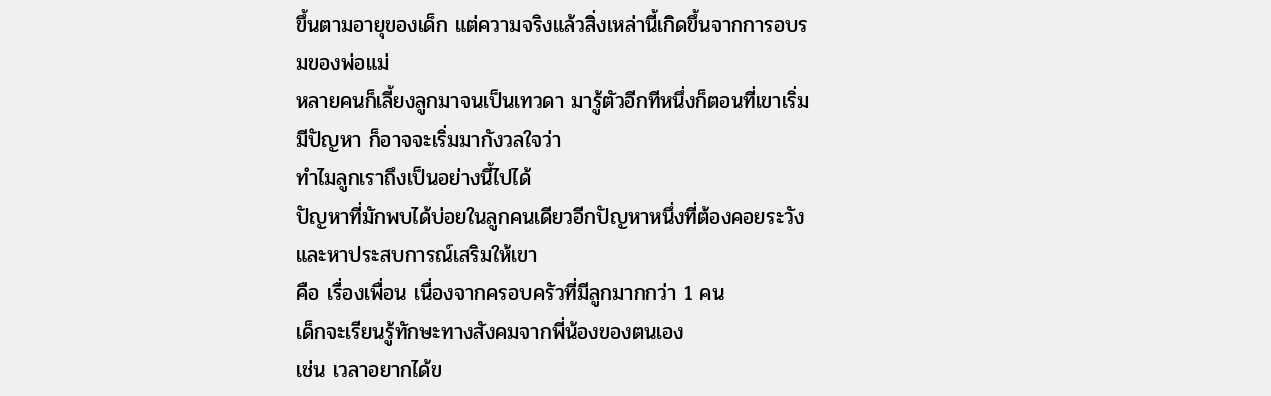ขึ้นตามอายุของเด็ก แต่ความจริงแล้วสิ่งเหล่านี้เกิดขึ้นจากการอบรมของพ่อแม่
หลายคนก็เลี้ยงลูกมาจนเป็นเทวดา มารู้ตัวอีกทีหนึ่งก็ตอนที่เขาเริ่มมีปัญหา ก็อาจจะเริ่มมากังวลใจว่า
ทำไมลูกเราถึงเป็นอย่างนี้ไปได้
ปัญหาที่มักพบได้บ่อยในลูกคนเดียวอีกปัญหาหนึ่งที่ต้องคอยระวังและหาประสบการณ์เสริมให้เขา
คือ เรื่องเพื่อน เนื่องจากครอบครัวที่มีลูกมากกว่า 1 คน
เด็กจะเรียนรู้ทักษะทางสังคมจากพี่น้องของตนเอง
เช่น เวลาอยากได้ข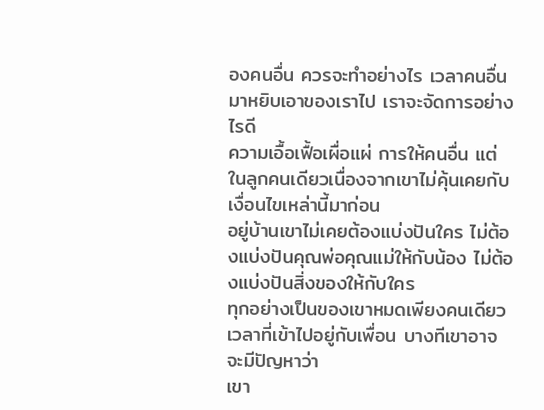องคนอื่น ควรจะทำอย่างไร เวลาคนอื่นมาหยิบเอาของเราไป เราจะจัดการอย่างไรดี
ความเอื้อเฟื้อเผื่อแผ่ การให้คนอื่น แต่ในลูกคนเดียวเนื่องจากเขาไม่คุ้นเคยกับเงื่อนไขเหล่านี้มาก่อน
อยู่บ้านเขาไม่เคยต้องแบ่งปันใคร ไม่ต้องแบ่งปันคุณพ่อคุณแม่ให้กับน้อง ไม่ต้องแบ่งปันสิ่งของให้กับใคร
ทุกอย่างเป็นของเขาหมดเพียงคนเดียว เวลาที่เข้าไปอยู่กับเพื่อน บางทีเขาอาจจะมีปัญหาว่า
เขา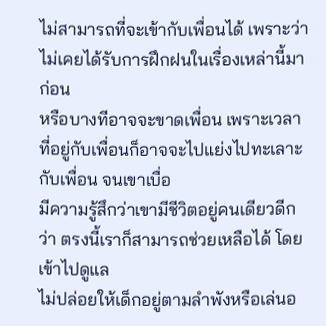ไม่สามารถที่จะเข้ากับเพื่อนได้ เพราะว่าไม่เคยได้รับการฝึกฝนในเรื่องเหล่านี้มาก่อน
หรือบางทีอาจจะขาดเพื่อน เพราะเวลาที่อยู่กับเพื่อนก็อาจจะไปแย่งไปทะเลาะกับเพื่อน จนเขาเบื่อ
มีความรู้สึกว่าเขามีชีวิตอยู่คนเดียวดีกว่า ตรงนี้เราก็สามารถช่วยเหลือได้ โดยเข้าไปดูแล
ไม่ปล่อยให้เด็กอยู่ตามลำพังหรือเล่นอ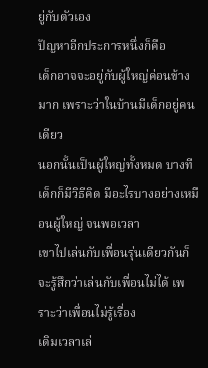ยู่กับตัวเอง
ปัญหาอีกประการหนึ่งก็คือ
เด็กอาจจะอยู่กับผู้ใหญ่ค่อนข้างมาก เพราะว่าในบ้านมีเด็กอยู่คนเดียว
นอกนั้นเป็นผู้ใหญ่ทั้งหมด บางทีเด็กก็มีวิธีคิด มีอะไรบางอย่างเหมือนผู้ใหญ่ จนพอเวลา
เขาไปเล่นกับเพื่อนรุ่นเดียวกันก็จะรู้สึกว่าเล่นกับเพื่อนไม่ได้ เพราะว่าเพื่อนไม่รู้เรื่อง
เดิมเวลาเล่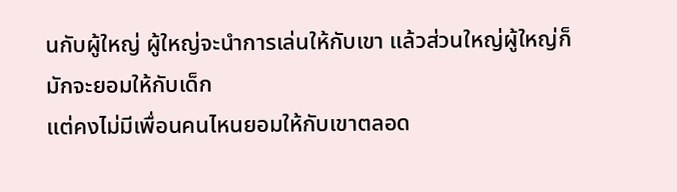นกับผู้ใหญ่ ผู้ใหญ่จะนำการเล่นให้กับเขา แล้วส่วนใหญ่ผู้ใหญ่ก็มักจะยอมให้กับเด็ก
แต่คงไม่มีเพื่อนคนไหนยอมให้กับเขาตลอด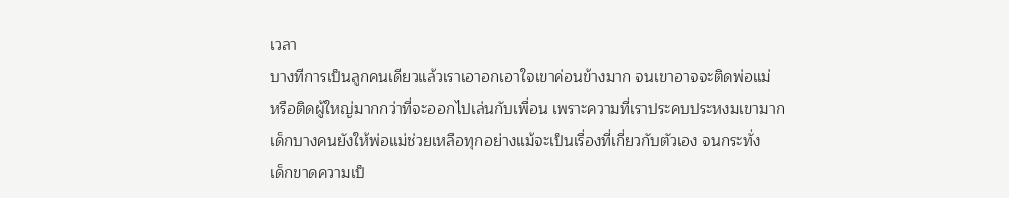เวลา
บางทีการเป็นลูกคนเดียวแล้วเราเอาอกเอาใจเขาค่อนข้างมาก จนเขาอาจจะติดพ่อแม่
หรือติดผู้ใหญ่มากกว่าที่จะออกไปเล่นกับเพื่อน เพราะความที่เราประคบประหงมเขามาก
เด็กบางคนยังให้พ่อแม่ช่วยเหลือทุกอย่างแม้จะเป็นเรื่องที่เกี่ยวกับตัวเอง จนกระทั่ง
เด็กขาดความเป็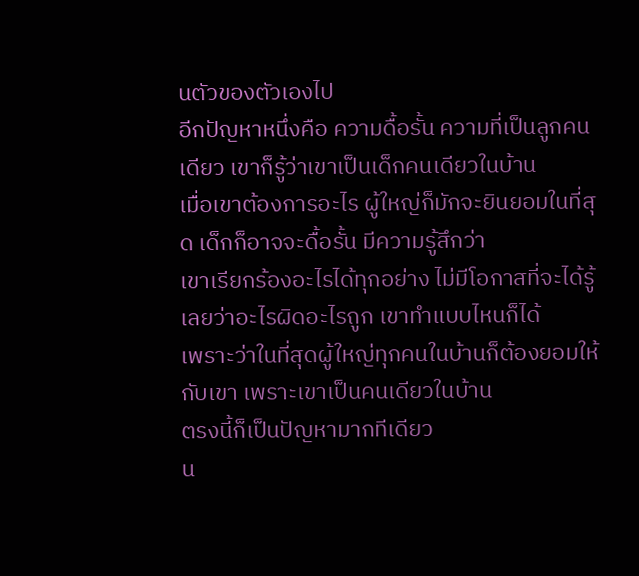นตัวของตัวเองไป
อีกปัญหาหนึ่งคือ ความดื้อรั้น ความที่เป็นลูกคนเดียว เขาก็รู้ว่าเขาเป็นเด็กคนเดียวในบ้าน
เมื่อเขาต้องการอะไร ผู้ใหญ่ก็มักจะยินยอมในที่สุด เด็กก็อาจจะดื้อรั้น มีความรู้สึกว่า
เขาเรียกร้องอะไรได้ทุกอย่าง ไม่มีโอกาสที่จะได้รู้เลยว่าอะไรผิดอะไรถูก เขาทำแบบไหนก็ได้
เพราะว่าในที่สุดผู้ใหญ่ทุกคนในบ้านก็ต้องยอมให้กับเขา เพราะเขาเป็นคนเดียวในบ้าน
ตรงนี้ก็เป็นปัญหามากทีเดียว
น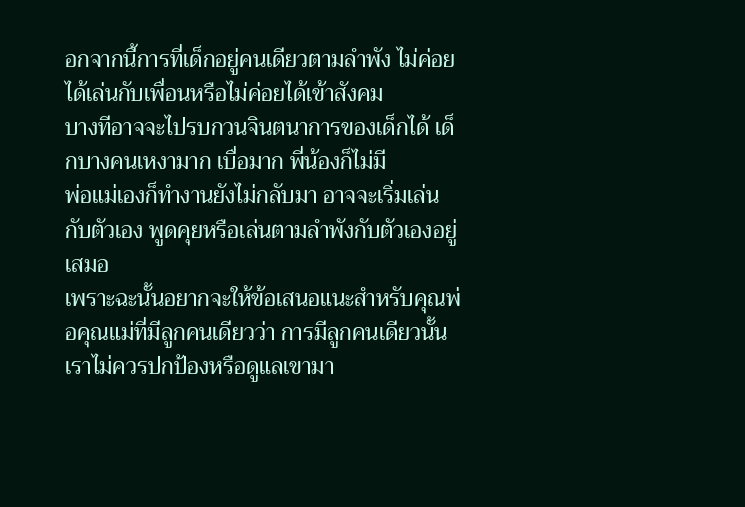อกจากนี้การที่เด็กอยู่คนเดียวตามลำพัง ไม่ค่อยได้เล่นกับเพื่อนหรือไม่ค่อยได้เข้าสังคม
บางทีอาจจะไปรบกวนจินตนาการของเด็กได้ เด็กบางคนเหงามาก เบื่อมาก พี่น้องก็ไม่มี
พ่อแม่เองก็ทำงานยังไม่กลับมา อาจจะเริ่มเล่นกับตัวเอง พูดคุยหรือเล่นตามลำพังกับตัวเองอยู่เสมอ
เพราะฉะนั้นอยากจะให้ข้อเสนอแนะสำหรับคุณพ่อคุณแม่ที่มีลูกคนเดียวว่า การมีลูกคนเดียวนั้น
เราไม่ควรปกป้องหรือดูแลเขามา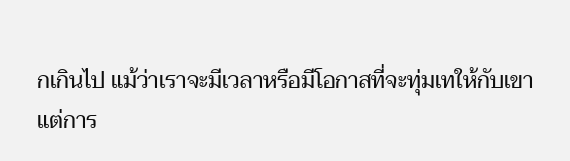กเกินไป แม้ว่าเราจะมีเวลาหรือมีโอกาสที่จะทุ่มเทให้กับเขา
แต่การ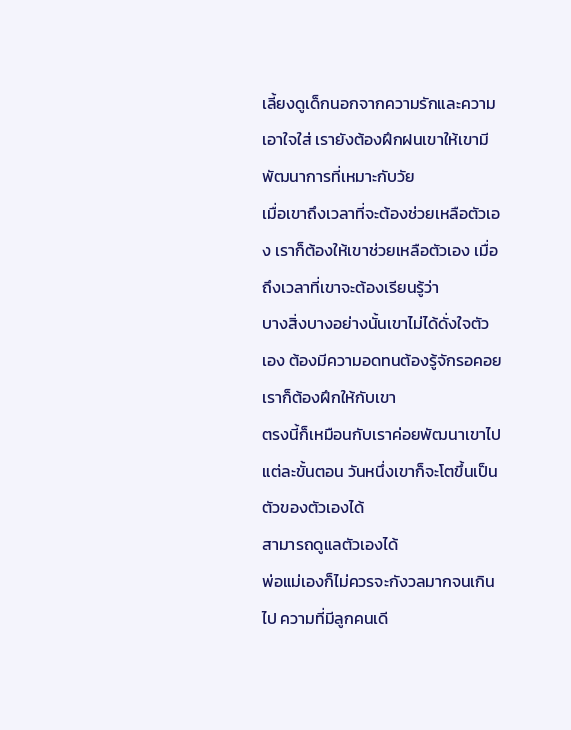เลี้ยงดูเด็กนอกจากความรักและความเอาใจใส่ เรายังต้องฝึกฝนเขาให้เขามีพัฒนาการที่เหมาะกับวัย
เมื่อเขาถึงเวลาที่จะต้องช่วยเหลือตัวเอง เราก็ต้องให้เขาช่วยเหลือตัวเอง เมื่อถึงเวลาที่เขาจะต้องเรียนรู้ว่า
บางสิ่งบางอย่างนั้นเขาไม่ได้ดั่งใจตัวเอง ต้องมีความอดทนต้องรู้จักรอคอย เราก็ต้องฝึกให้กับเขา
ตรงนี้ก็เหมือนกับเราค่อยพัฒนาเขาไปแต่ละขั้นตอน วันหนึ่งเขาก็จะโตขึ้นเป็นตัวของตัวเองได้
สามารถดูแลตัวเองได้
พ่อแม่เองก็ไม่ควรจะกังวลมากจนเกินไป ความที่มีลูกคนเดี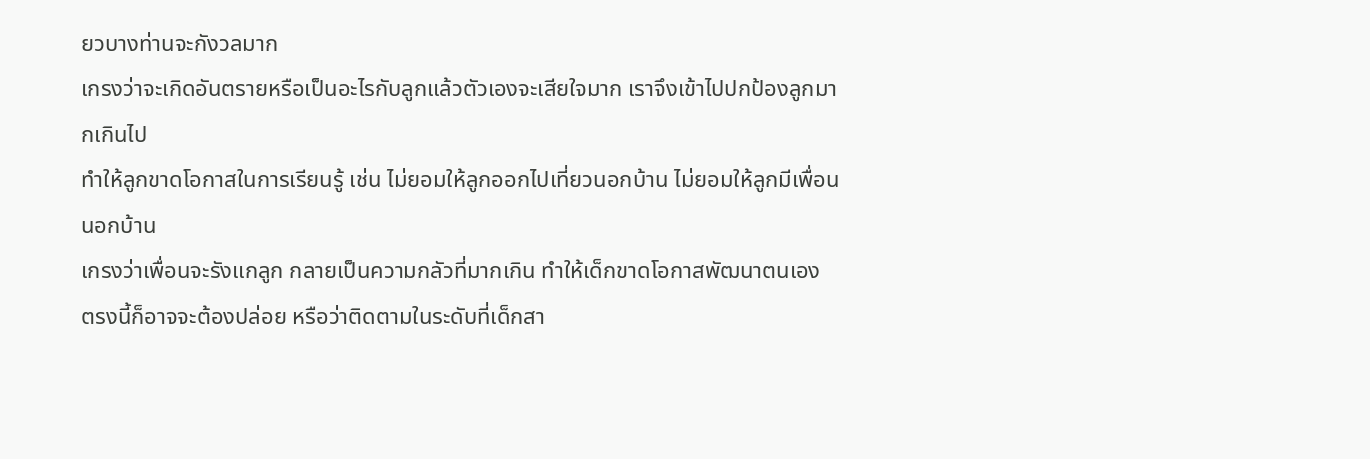ยวบางท่านจะกังวลมาก
เกรงว่าจะเกิดอันตรายหรือเป็นอะไรกับลูกแล้วตัวเองจะเสียใจมาก เราจึงเข้าไปปกป้องลูกมากเกินไป
ทำให้ลูกขาดโอกาสในการเรียนรู้ เช่น ไม่ยอมให้ลูกออกไปเที่ยวนอกบ้าน ไม่ยอมให้ลูกมีเพื่อนนอกบ้าน
เกรงว่าเพื่อนจะรังแกลูก กลายเป็นความกลัวที่มากเกิน ทำให้เด็กขาดโอกาสพัฒนาตนเอง
ตรงนี้ก็อาจจะต้องปล่อย หรือว่าติดตามในระดับที่เด็กสา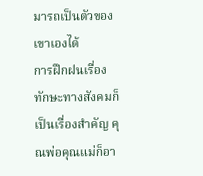มารถเป็นตัวของเขาเองได้
การฝึกฝนเรื่องทักษะทางสังคมก็เป็นเรื่องสำคัญ คุณพ่อคุณแม่ก็อา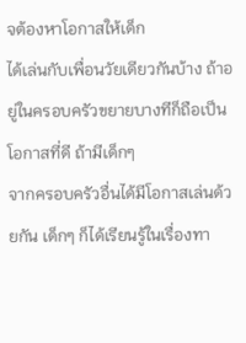จต้องหาโอกาสให้เด็ก
ได้เล่นกับเพื่อนวัยเดียวกันบ้าง ถ้าอยู่ในครอบครัวขยายบางทีก็ถือเป็นโอกาสที่ดี ถ้ามีเด็กๆ
จากครอบครัวอื่นได้มีโอกาสเล่นด้วยกัน เด็กๆ ก็ได้เรียนรู้ในเรื่องทา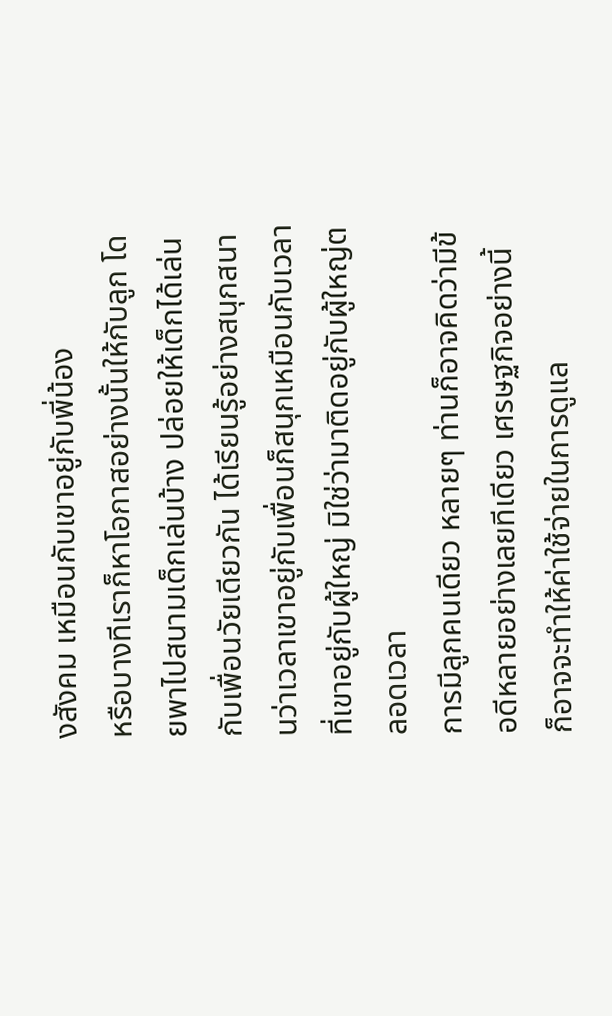งสังคม เหมือนกับเขาอยู่กับพี่น้อง
หรือบางทีเราก็หาโอกาสอย่างนั้นให้กับลูก โดยพาไปสนามเด็กเล่นบ้าง ปล่อยให้เด็กได้เล่น
กับเพื่อนวัยเดียวกัน ได้เรียนรู้อย่างสนุกสนานว่าเวลาเขาอยู่กับเพื่อนก็สนุกเหมือนกับเวลา
ที่เขาอยู่กับผู้ใหญ่ มิใช่ว่ามาติดอยู่กับผู้ใหญ่ตลอดเวลา
การมีลูกคนเดียว หลายๆ ท่านก็อาจคิดว่ามีข้อดีหลายอย่างเลยทีเดียว เศรษฐกิจอย่างนี้
ก็อาจจะทำให้ค่าใช้จ่ายในการดูแล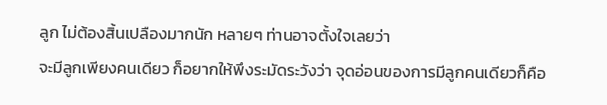ลูก ไม่ต้องสิ้นเปลืองมากนัก หลายๆ ท่านอาจตั้งใจเลยว่า
จะมีลูกเพียงคนเดียว ก็อยากให้พึงระมัดระวังว่า จุดอ่อนของการมีลูกคนเดียวก็คือ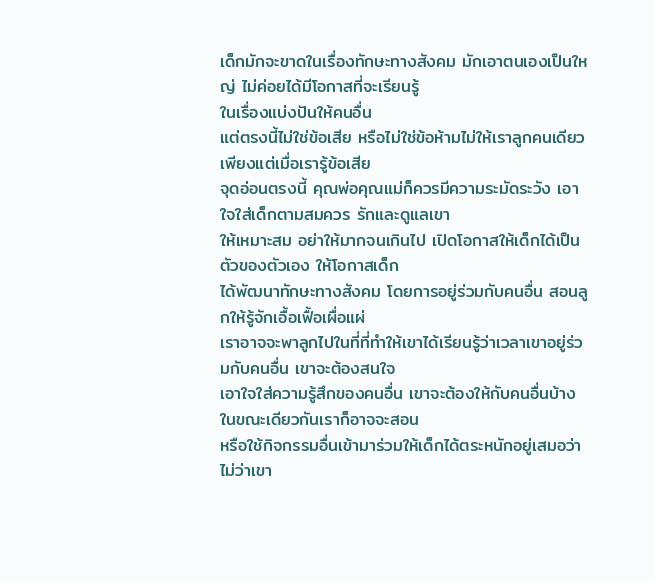เด็กมักจะขาดในเรื่องทักษะทางสังคม มักเอาตนเองเป็นใหญ่ ไม่ค่อยได้มีโอกาสที่จะเรียนรู้
ในเรื่องแบ่งปันให้คนอื่น
แต่ตรงนี้ไม่ใช่ข้อเสีย หรือไม่ใช่ข้อห้ามไม่ให้เราลูกคนเดียว เพียงแต่เมื่อเรารู้ข้อเสีย
จุดอ่อนตรงนี้ คุณพ่อคุณแม่ก็ควรมีความระมัดระวัง เอาใจใส่เด็กตามสมควร รักและดูแลเขา
ให้เหมาะสม อย่าให้มากจนเกินไป เปิดโอกาสให้เด็กได้เป็นตัวของตัวเอง ให้โอกาสเด็ก
ได้พัฒนาทักษะทางสังคม โดยการอยู่ร่วมกับคนอื่น สอนลูกให้รู้จักเอื้อเฟื้อเผื่อแผ่
เราอาจจะพาลูกไปในที่ที่ทำให้เขาได้เรียนรู้ว่าเวลาเขาอยู่ร่วมกับคนอื่น เขาจะต้องสนใจ
เอาใจใส่ความรู้สึกของคนอื่น เขาจะต้องให้กับคนอื่นบ้าง ในขณะเดียวกันเราก็อาจจะสอน
หรือใช้กิจกรรมอื่นเข้ามาร่วมให้เด็กได้ตระหนักอยู่เสมอว่า ไม่ว่าเขา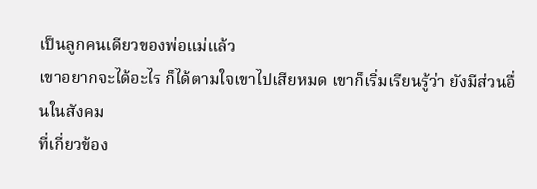เป็นลูกคนเดียวของพ่อแม่แล้ว
เขาอยากจะได้อะไร ก็ได้ตามใจเขาไปเสียหมด เขาก็เริ่มเรียนรู้ว่า ยังมีส่วนอื่นในสังคม
ที่เกี่ยวข้อง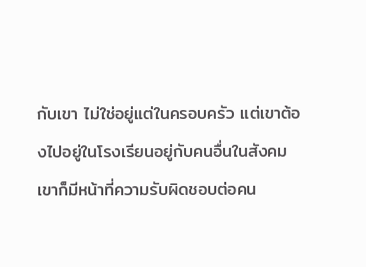กับเขา ไม่ใช่อยู่แต่ในครอบครัว แต่เขาต้องไปอยู่ในโรงเรียนอยู่กับคนอื่นในสังคม
เขาก็มีหน้าที่ความรับผิดชอบต่อคน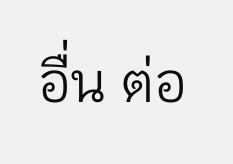อื่น ต่อ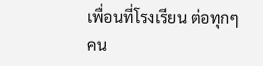เพื่อนที่โรงเรียน ต่อทุกๆ คน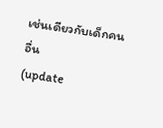เช่นเดียวกับเด็กคนอื่น
(update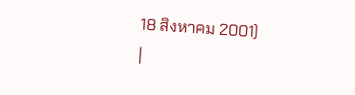18 สิงหาคม 2001)
|